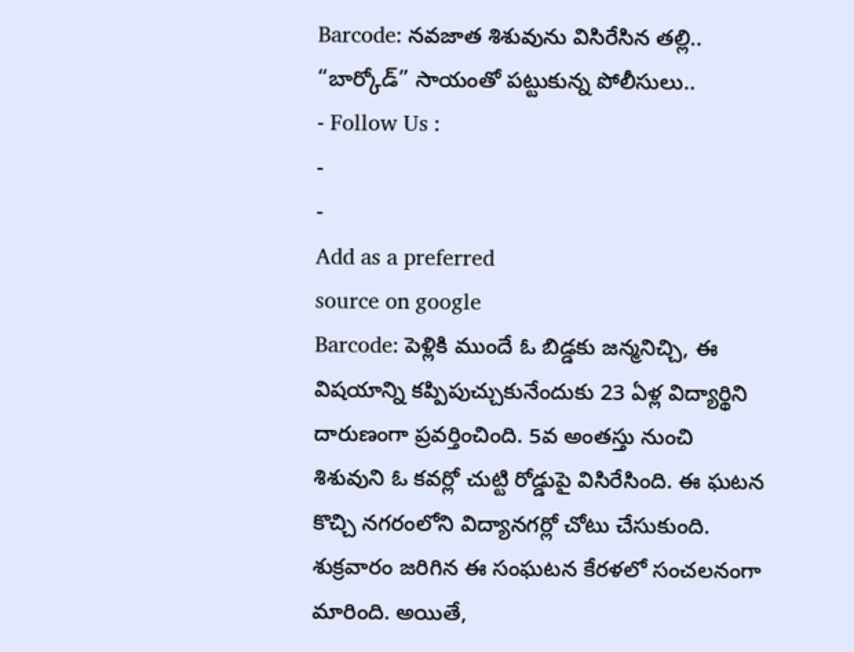Barcode: నవజాత శిశువును విసిరేసిన తల్లి.. “బార్కోడ్” సాయంతో పట్టుకున్న పోలీసులు..
- Follow Us :
-
-
Add as a preferred
source on google
Barcode: పెళ్లికి ముందే ఓ బిడ్డకు జన్మనిచ్చి, ఈ విషయాన్ని కప్పిపుచ్చుకునేందుకు 23 ఏళ్ల విద్యార్థిని దారుణంగా ప్రవర్తించింది. 5వ అంతస్తు నుంచి శిశువుని ఓ కవర్లో చుట్టి రోడ్డుపై విసిరేసింది. ఈ ఘటన కొచ్చి నగరంలోని విద్యానగర్లో చోటు చేసుకుంది. శుక్రవారం జరిగిన ఈ సంఘటన కేరళలో సంచలనంగా మారింది. అయితే,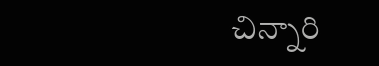చిన్నారి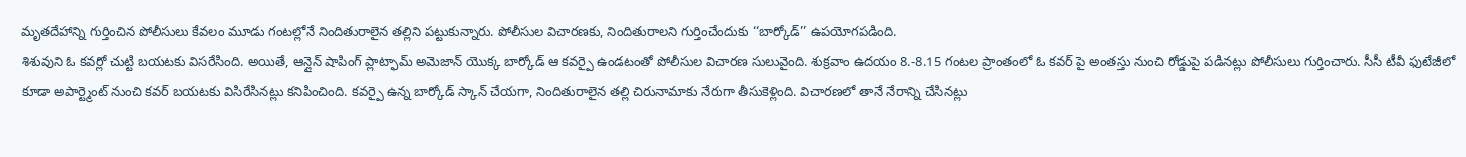మృతదేహాన్ని గుర్తించిన పోలీసులు కేవలం మూడు గంటల్లోనే నిందితురాలైన తల్లిని పట్టుకున్నారు. పోలీసుల విచారణకు, నిందితురాలని గుర్తించేందుకు ‘‘బార్కోడ్’’ ఉపయోగపడింది.
శిశువుని ఓ కవర్లో చుట్టి బయటకు విసరేసింది. అయితే, ఆన్లైన్ షాపింగ్ ప్లాట్ఫామ్ అమెజాన్ యొక్క బార్కోడ్ ఆ కవర్పై ఉండటంతో పోలీసుల విచారణ సులువైంది. శుక్రవాం ఉదయం 8.-8.15 గంటల ప్రాంతంలో ఓ కవర్ పై అంతస్తు నుంచి రోడ్డుపై పడినట్లు పోలీసులు గుర్తించారు. సీసీ టీవీ ఫుటేజీలో కూడా అపార్ట్మెంట్ నుంచి కవర్ బయటకు విసిరేసినట్లు కనిపించింది. కవర్పై ఉన్న బార్కోడ్ స్కాన్ చేయగా, నిందితురాలైన తల్లి చిరునామాకు నేరుగా తీసుకెళ్లింది. విచారణలో తానే నేరాన్ని చేసినట్లు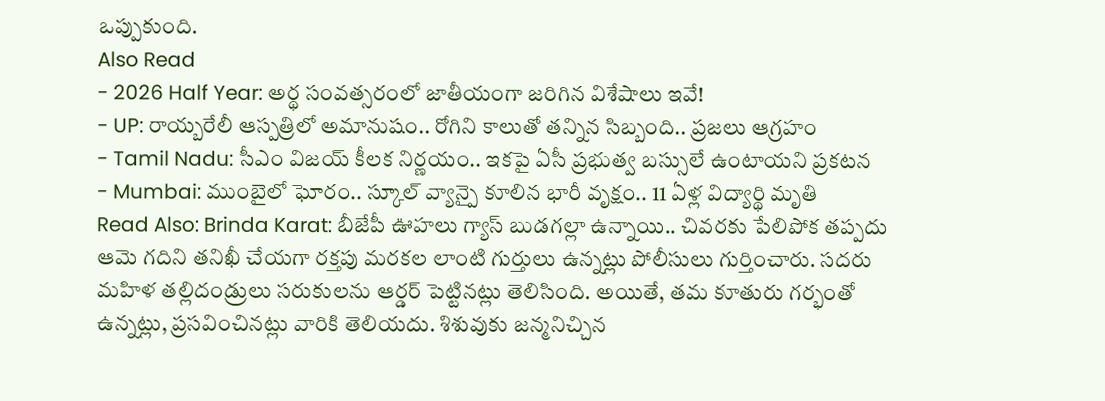ఒప్పుకుంది.
Also Read
- 2026 Half Year: అర్థ సంవత్సరంలో జాతీయంగా జరిగిన విశేషాలు ఇవే!
- UP: రాయ్బరేలీ ఆస్పత్రిలో అమానుషం.. రోగిని కాలుతో తన్నిన సిబ్బంది.. ప్రజలు ఆగ్రహం
- Tamil Nadu: సీఎం విజయ్ కీలక నిర్ణయం.. ఇకపై ఏసీ ప్రభుత్వ బస్సులే ఉంటాయని ప్రకటన
- Mumbai: ముంబైలో ఘోరం.. స్కూల్ వ్యాన్పై కూలిన భారీ వృక్షం.. 11 ఏళ్ల విద్యార్థి మృతి
Read Also: Brinda Karat: బీజేపీ ఊహలు గ్యాస్ బుడగల్లా ఉన్నాయి.. చివరకు పేలిపోక తప్పదు
ఆమె గదిని తనిఖీ చేయగా రక్తపు మరకల లాంటి గుర్తులు ఉన్నట్లు పోలీసులు గుర్తించారు. సదరు మహిళ తల్లిదండ్రులు సరుకులను ఆర్డర్ పెట్టినట్లు తెలిసింది. అయితే, తమ కూతురు గర్భంతో ఉన్నట్లు, ప్రసవించినట్లు వారికి తెలియదు. శిశువుకు జన్మనిచ్చిన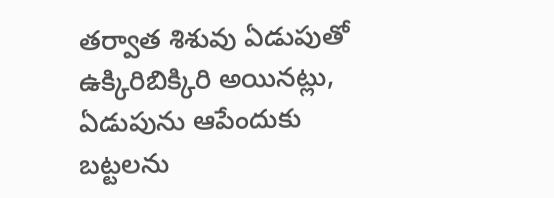తర్వాత శిశువు ఏడుపుతో ఉక్కిరిబిక్కిరి అయినట్లు, ఏడుపును ఆపేందుకు బట్టలను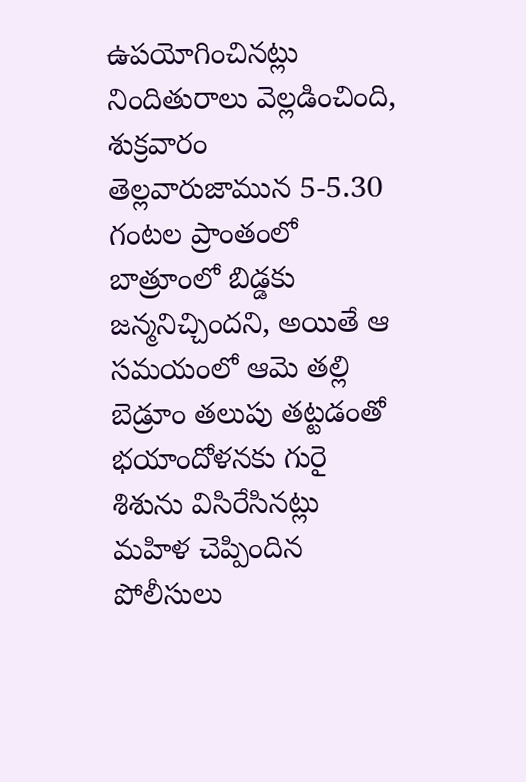ఉపయోగించినట్లు నిందితురాలు వెల్లడించింది, శుక్రవారం తెల్లవారుజామున 5-5.30 గంటల ప్రాంతంలో బాత్రూంలో బిడ్డకు జన్మనిచ్చిందని, అయితే ఆ సమయంలో ఆమె తల్లి బెడ్రూం తలుపు తట్టడంతో భయాందోళనకు గురై శిశును విసిరేసినట్లు మహిళ చెప్పిందిన పోలీసులు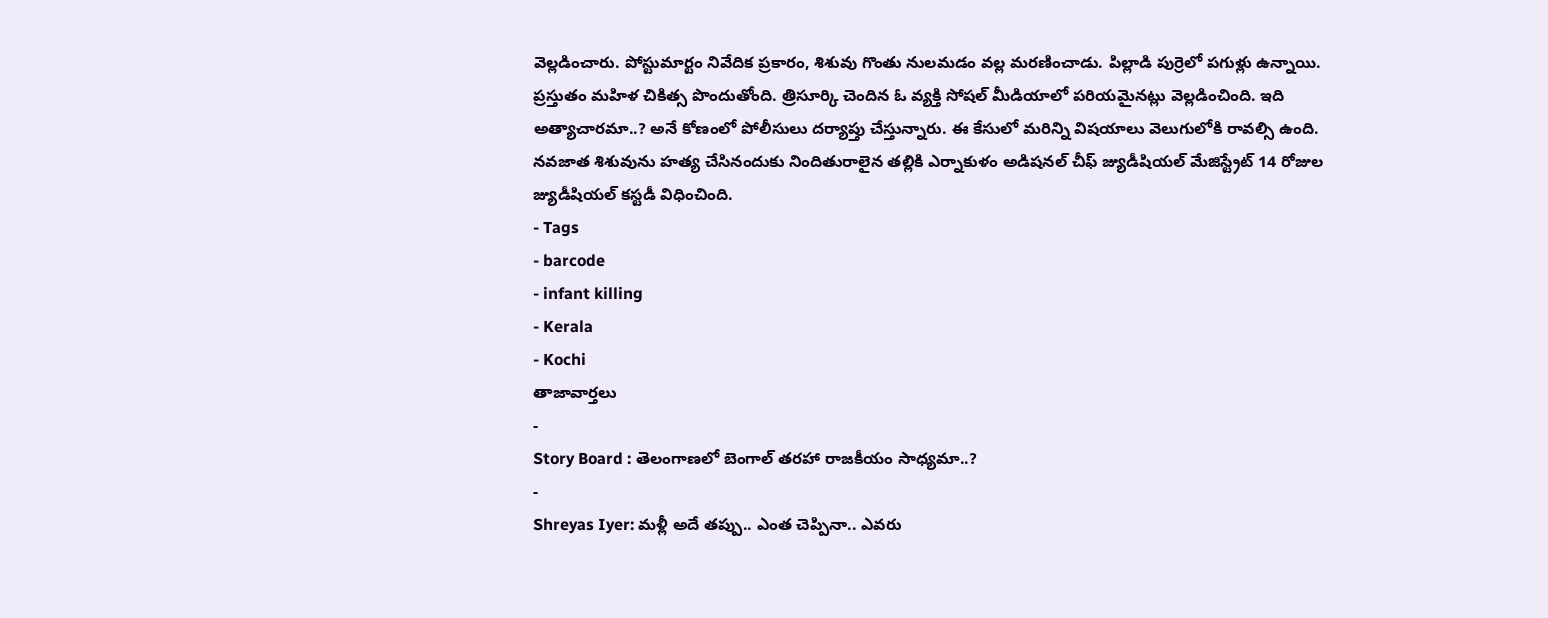వెల్లడించారు. పోస్టుమార్టం నివేదిక ప్రకారం, శిశువు గొంతు నులమడం వల్ల మరణించాడు. పిల్లాడి పుర్రెలో పగుళ్లు ఉన్నాయి.
ప్రస్తుతం మహిళ చికిత్స పొందుతోంది. త్రిసూర్కి చెందిన ఓ వ్యక్తి సోషల్ మీడియాలో పరియమైనట్లు వెల్లడించింది. ఇది అత్యాచారమా..? అనే కోణంలో పోలీసులు దర్యాప్తు చేస్తున్నారు. ఈ కేసులో మరిన్ని విషయాలు వెలుగులోకి రావల్సి ఉంది. నవజాత శిశువును హత్య చేసినందుకు నిందితురాలైన తల్లికి ఎర్నాకుళం అడిషనల్ చీఫ్ జ్యుడీషియల్ మేజిస్ట్రేట్ 14 రోజుల జ్యుడీషియల్ కస్టడీ విధించింది.
- Tags
- barcode
- infant killing
- Kerala
- Kochi
తాజావార్తలు
-
Story Board : తెలంగాణలో బెంగాల్ తరహా రాజకీయం సాధ్యమా..?
-
Shreyas Iyer: మళ్లీ అదే తప్పు.. ఎంత చెప్పినా.. ఎవరు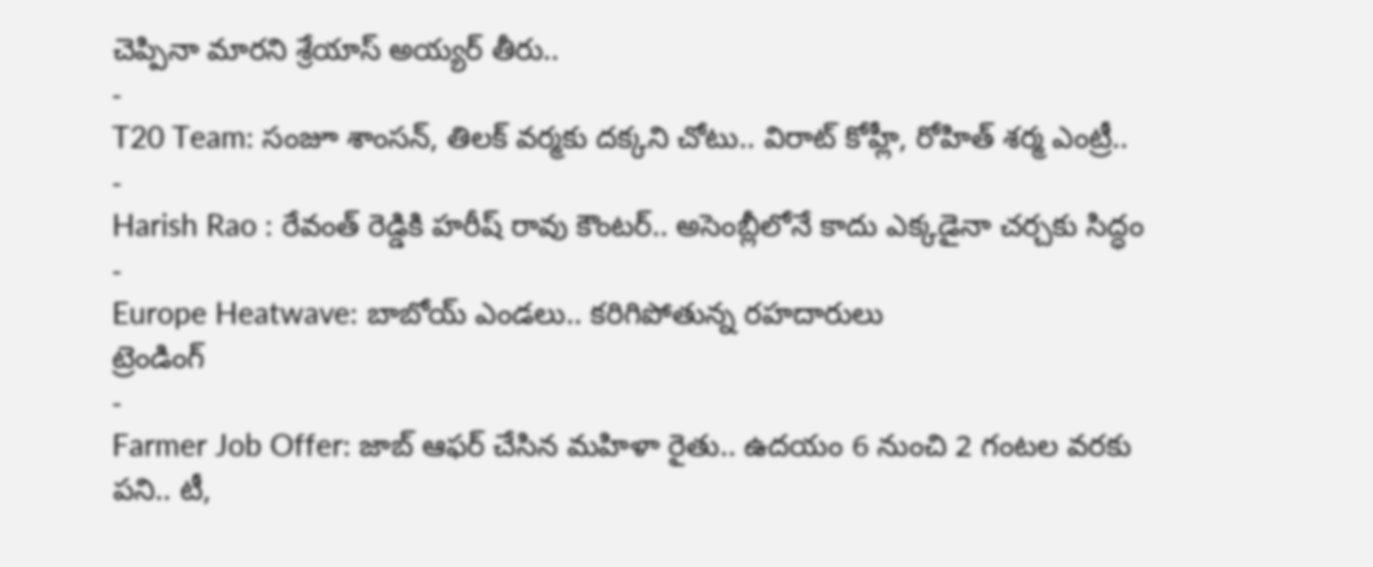చెప్పినా మారని శ్రేయాస్ అయ్యర్ తీరు..
-
T20 Team: సంజూ శాంసన్, తిలక్ వర్మకు దక్కని చోటు.. విరాట్ కోహ్లీ, రోహిత్ శర్మ ఎంట్రీ..
-
Harish Rao : రేవంత్ రెడ్డికి హరీష్ రావు కౌంటర్.. అసెంబ్లీలోనే కాదు ఎక్కడైనా చర్చకు సిద్ధం
-
Europe Heatwave: బాబోయ్ ఎండలు.. కరిగిపోతున్న రహదారులు
ట్రెండింగ్
-
Farmer Job Offer: జాబ్ ఆఫర్ చేసిన మహిళా రైతు.. ఉదయం 6 నుంచి 2 గంటల వరకు పని.. టీ,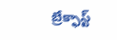బ్రేక్ఫాస్ట్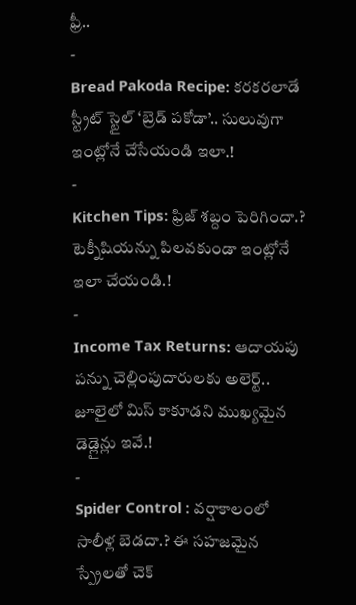ఫ్రీ..
-
Bread Pakoda Recipe: కరకరలాడే స్ట్రీట్ స్టైల్ ‘బ్రెడ్ పకోడా’.. సులువుగా ఇంట్లోనే చేసేయండి ఇలా.!
-
Kitchen Tips: ఫ్రిజ్ శబ్దం పెరిగిందా.? టెక్నీషియన్ను పిలవకుండా ఇంట్లోనే ఇలా చేయండి.!
-
Income Tax Returns: ఆదాయపు పన్ను చెల్లింపుదారులకు అలెర్ట్.. జూలైలో మిస్ కాకూడని ముఖ్యమైన డెడ్లైన్లు ఇవే.!
-
Spider Control : వర్షాకాలంలో సాలీళ్ల బెడదా.? ఈ సహజమైన స్ప్రేలతో చెక్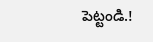పెట్టండి.!